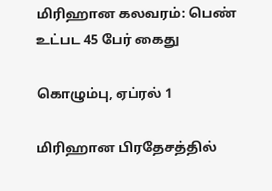மிரிஹான கலவரம்: பெண் உட்பட 45 பேர் கைது

கொழும்பு, ஏப்ரல் 1

மிரிஹான பிரதேசத்தில்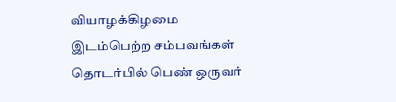வியாழக்கிழமை இடம்பெற்ற சம்பவங்கள் தொடர்பில் பெண் ஒருவர்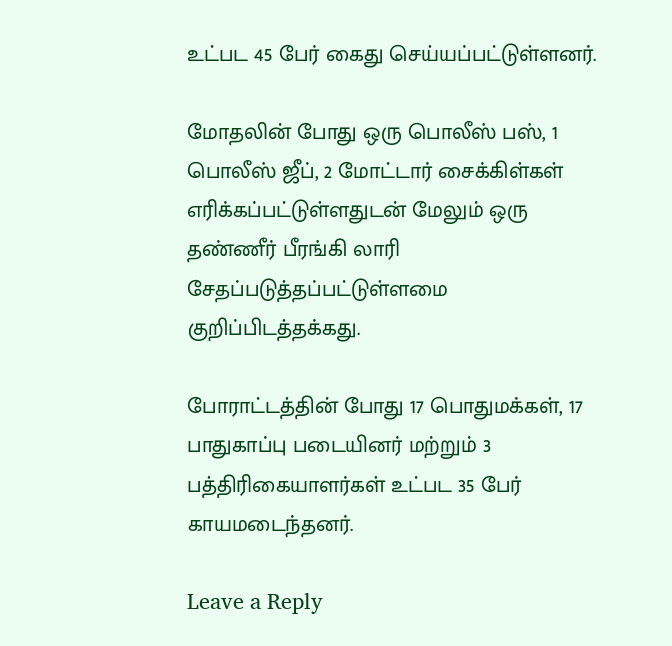உட்பட 45 பேர் கைது செய்யப்பட்டுள்ளனர்.

மோதலின் போது ஒரு பொலீஸ் பஸ், 1 பொலீஸ் ஜீப், 2 மோட்டார் சைக்கிள்கள் எரிக்கப்பட்டுள்ளதுடன் மேலும் ஒரு தண்ணீர் பீரங்கி லாரி சேதப்படுத்தப்பட்டுள்ளமை குறிப்பிடத்தக்கது.

போராட்டத்தின் போது 17 பொதுமக்கள், 17 பாதுகாப்பு படையினர் மற்றும் 3 பத்திரிகையாளர்கள் உட்பட 35 பேர் காயமடைந்தனர்.

Leave a Reply